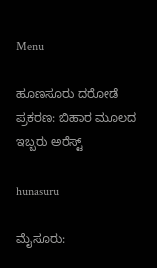Menu

ಹೂಣಸೂರು ದರೋಡೆ ಪ್ರಕರಣ: ಬಿಹಾರ ಮೂಲದ ಇಬ್ಬರು ಅರೆಸ್ಟ್

hunasuru

ಮೈಸೂರು: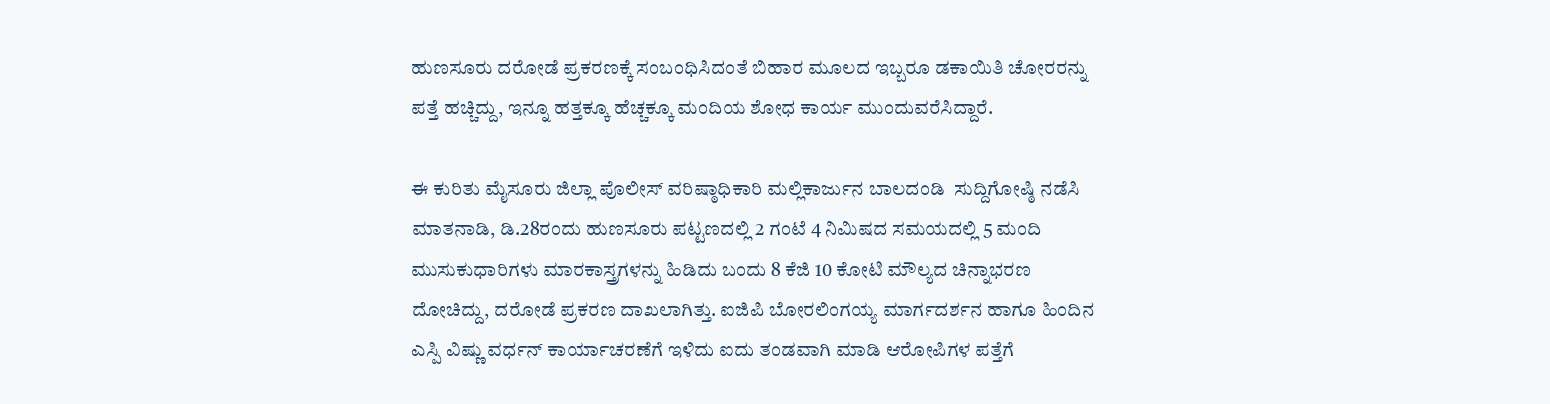ಹುಣಸೂರು ದರೋಡೆ ಪ್ರಕರಣಕ್ಕೆ ಸಂಬಂಧಿಸಿದಂತೆ ಬಿಹಾರ ಮೂಲದ ಇಬ್ಬರೂ ಡಕಾಯಿತಿ ಚೋರರನ್ನು ಪತ್ತೆ ಹಚ್ಚಿದ್ದು, ಇನ್ನೂ ಹತ್ತಕ್ಕೂ ಹೆಚ್ಚಕ್ಕೂ ಮಂದಿಯ ಶೋಧ ಕಾರ್ಯ ಮುಂದುವರೆಸಿದ್ದಾರೆ‌.

ಈ ಕುರಿತು ಮೈಸೂರು ಜಿಲ್ಲಾ ಪೊಲೀಸ್ ವರಿಷ್ಠಾಧಿಕಾರಿ ಮಲ್ಲಿಕಾರ್ಜುನ ಬಾಲದಂಡಿ  ಸುದ್ದಿಗೋಷ್ಠಿ ನಡೆಸಿ ಮಾತನಾಡಿ, ಡಿ.28ರಂದು ಹುಣಸೂರು ಪಟ್ಟಣದಲ್ಲಿ 2 ಗಂಟೆ 4 ನಿಮಿಷದ ಸಮಯದಲ್ಲಿ 5 ಮಂದಿ ಮುಸುಕುಧಾರಿಗಳು ಮಾರಕಾಸ್ತ್ರಗಳನ್ನು ಹಿಡಿದು ಬಂದು 8 ಕೆಜಿ 10 ಕೋಟಿ ಮೌಲ್ಯದ ಚಿನ್ನಾಭರಣ ದೋಚಿದ್ದು, ದರೋಡೆ ಪ್ರಕರಣ ದಾಖಲಾಗಿತ್ತು. ಐಜಿಪಿ ಬೋರಲಿಂಗಯ್ಯ ಮಾರ್ಗದರ್ಶನ ಹಾಗೂ ಹಿಂದಿನ ಎಸ್ಪಿ ವಿಷ್ಣು ವರ್ಧನ್ ಕಾರ್ಯಾಚರಣೆಗೆ ಇಳಿದು ಐದು ತಂಡವಾಗಿ ಮಾಡಿ ಆರೋಪಿಗಳ ಪತ್ತೆಗೆ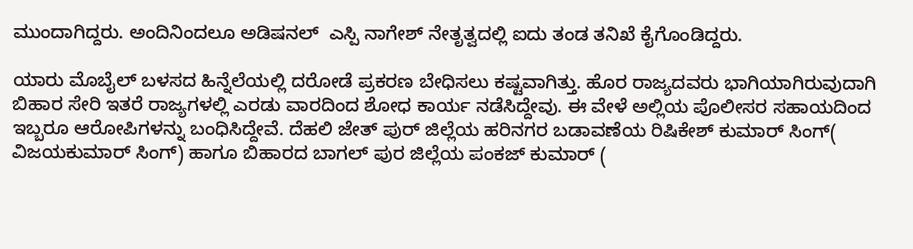ಮುಂದಾಗಿದ್ದರು. ಅಂದಿನಿಂದಲೂ ಅಡಿಷನಲ್  ಎಸ್ಪಿ ನಾಗೇಶ್ ನೇತೃತ್ವದಲ್ಲಿ ಐದು ತಂಡ ತನಿಖೆ ಕೈಗೊಂಡಿದ್ದರು.

ಯಾರು ಮೊಬೈಲ್ ಬಳಸದ ಹಿನ್ನೆಲೆಯಲ್ಲಿ ದರೋಡೆ ಪ್ರಕರಣ ಬೇಧಿಸಲು ಕಷ್ಟವಾಗಿತ್ತು. ಹೊರ ರಾಜ್ಯದವರು ಭಾಗಿಯಾಗಿರುವುದಾಗಿ ಬಿಹಾರ ಸೇರಿ ಇತರೆ ರಾಜ್ಯಗಳಲ್ಲಿ ಎರಡು ವಾರದಿಂದ ಶೋಧ ಕಾರ್ಯ ನಡೆಸಿದ್ದೇವು. ಈ ವೇಳೆ ಅಲ್ಲಿಯ ಪೊಲೀಸರ ಸಹಾಯದಿಂದ ಇಬ್ಬರೂ ಆರೋಪಿಗಳನ್ನು ಬಂಧಿಸಿದ್ದೇವೆ. ದೆಹಲಿ ಜೇತ್ ಪುರ್ ಜಿಲ್ಲೆಯ ಹರಿನಗರ ಬಡಾವಣೆಯ ರಿಷಿಕೇಶ್ ಕುಮಾರ್ ಸಿಂಗ್( ವಿಜಯಕುಮಾರ್ ಸಿಂಗ್) ಹಾಗೂ ಬಿಹಾರದ ಬಾಗಲ್ ಪುರ ಜಿಲ್ಲೆಯ ಪಂಕಜ್ ಕುಮಾರ್ (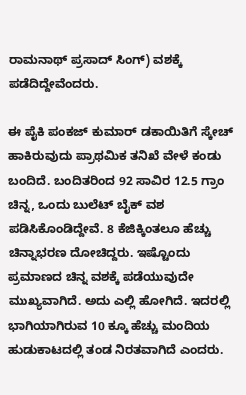ರಾಮನಾಥ್ ಪ್ರಸಾದ್ ಸಿಂಗ್) ವಶಕ್ಕೆ ಪಡೆದಿದ್ದೇವೆಂದರು.

ಈ ಪೈಕಿ ಪಂಕಜ್ ಕುಮಾರ್ ಡಕಾಯಿತಿಗೆ ಸ್ಕೇಚ್ ಹಾಕಿರುವುದು ಪ್ರಾಥಮಿಕ ತನಿಖೆ ವೇಳೆ ಕಂಡು ಬಂದಿದೆ. ಬಂದಿತರಿಂದ 92 ಸಾವಿರ 12.5 ಗ್ರಾಂ ಚಿನ್ನ, ಒಂದು ಬುಲೆಟ್ ಬೈಕ್ ವಶ ಪಡಿಸಿಕೊಂಡಿದ್ದೇವೆ. 8 ಕೆಜಿಕ್ಕಿಂತಲೂ ಹೆಚ್ಚು ಚಿನ್ನಾಭರಣ ದೋಚಿದ್ದರು. ಇಷ್ಟೊಂದು ಪ್ರಮಾಣದ ಚಿನ್ನ ವಶಕ್ಕೆ ಪಡೆಯುವುದೇ ಮುಖ್ಯವಾಗಿದೆ. ಅದು ಎಲ್ಲಿ ಹೋಗಿದೆ. ಇದರಲ್ಲಿ ಭಾಗಿಯಾಗಿರುವ 10 ಕ್ಕೂ ಹೆಚ್ಚು ಮಂದಿಯ ಹುಡುಕಾಟದಲ್ಲಿ ತಂಡ ನಿರತವಾಗಿದೆ ಎಂದರು.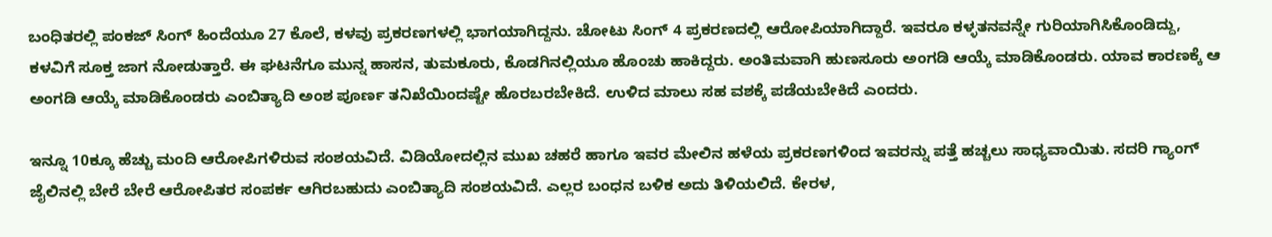ಬಂಧಿತರಲ್ಲಿ ಪಂಕಜ್ ಸಿಂಗ್ ಹಿಂದೆಯೂ 27 ಕೊಲೆ, ಕಳವು ಪ್ರಕರಣಗಳಲ್ಲಿ ಭಾಗಯಾಗಿದ್ದನು. ಚೋಟು ಸಿಂಗ್ 4 ಪ್ರಕರಣದಲ್ಲಿ ಆರೋಪಿಯಾಗಿದ್ದಾರೆ. ಇವರೂ ಕಳ್ಳತನವನ್ನೇ ಗುರಿಯಾಗಿಸಿಕೊಂಡಿದ್ದು, ಕಳವಿಗೆ ಸೂಕ್ತ ಜಾಗ ನೋಡುತ್ತಾರೆ. ಈ ಘಟನೆಗೂ ಮುನ್ನ ಹಾಸನ, ತುಮಕೂರು, ಕೊಡಗಿನಲ್ಲಿಯೂ ಹೊಂಚು ಹಾಕಿದ್ದರು. ಅಂತಿಮವಾಗಿ ಹುಣಸೂರು ಅಂಗಡಿ ಆಯ್ಕೆ ಮಾಡಿಕೊಂಡರು. ಯಾವ ಕಾರಣಕ್ಕೆ ಆ ಅಂಗಡಿ ಆಯ್ಕೆ ಮಾಡಿಕೊಂಡರು ಎಂಬಿತ್ಯಾದಿ ಅಂಶ ಪೂರ್ಣ ತನಿಖೆಯಿಂದಷ್ಟೇ ಹೊರಬರಬೇಕಿದೆ. ಉಳಿದ ಮಾಲು ಸಹ ವಶಕ್ಕೆ ಪಡೆಯಬೇಕಿದೆ ಎಂದರು.

ಇನ್ನೂ 10ಕ್ಕೂ ಹೆಚ್ಚು ಮಂದಿ ಆರೋಪಿಗಳಿರುವ ಸಂಶಯವಿದೆ. ವಿಡಿಯೋದಲ್ಲಿನ ಮುಖ ಚಹರೆ ಹಾಗೂ ಇವರ ಮೇಲಿನ ಹಳೆಯ ಪ್ರಕರಣಗಳಿಂದ ಇವರನ್ನು ಪತ್ತೆ ಹಚ್ಚಲು ಸಾಧ್ಯವಾಯಿತು. ಸದರಿ ಗ್ಯಾಂಗ್ ಜೈಲಿನಲ್ಲಿ ಬೇರೆ ಬೇರೆ ಆರೋಪಿತರ ಸಂಪರ್ಕ ಆಗಿರಬಹುದು ಎಂಬಿತ್ಯಾದಿ ಸಂಶಯವಿದೆ. ಎಲ್ಲರ ಬಂಧನ ಬಳಿಕ‌ ಅದು‌ ತಿಳಿಯಲಿದೆ. ಕೇರಳ,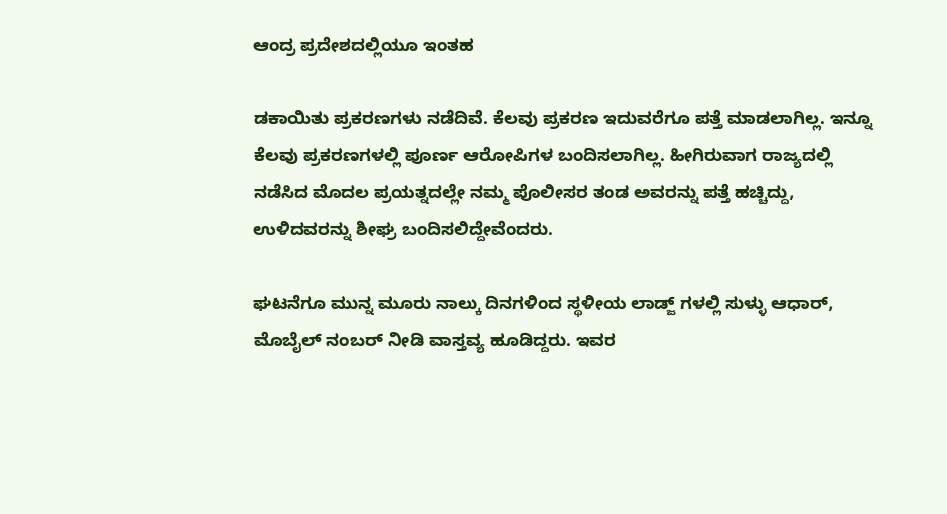ಆಂದ್ರ ಪ್ರದೇಶದಲ್ಲಿಯೂ ಇಂತಹ

ಡಕಾಯಿತು ಪ್ರಕರಣಗಳು ನಡೆದಿವೆ. ಕೆಲವು ಪ್ರಕರಣ ಇದುವರೆಗೂ ಪತ್ತೆ ಮಾಡಲಾಗಿಲ್ಲ. ಇನ್ನೂ ಕೆಲವು ಪ್ರಕರಣಗಳಲ್ಲಿ ಪೂರ್ಣ ಆರೋಪಿಗಳ ಬಂದಿಸಲಾಗಿಲ್ಲ. ಹೀಗಿರುವಾಗ ರಾಜ್ಯದಲ್ಲಿ ನಡೆಸಿದ ಮೊದಲ ಪ್ರಯತ್ನದಲ್ಲೇ ನಮ್ಮ ಪೊಲೀಸರ ತಂಡ ಅವರನ್ನು ಪತ್ತೆ ಹಚ್ಚಿದ್ದು, ಉಳಿದವರನ್ನು ಶೀಘ್ರ ಬಂದಿಸಲಿದ್ದೇವೆಂದರು.

ಘಟನೆಗೂ ಮುನ್ನ ಮೂರು ನಾಲ್ಕು ದಿನಗಳಿಂದ‌‌ ಸ್ಥಳೀಯ ಲಾಡ್ಜ್ ಗಳಲ್ಲಿ ಸುಳ್ಳು ಆಧಾರ್, ಮೊಬೈಲ್ ನಂಬರ್ ನೀಡಿ ವಾಸ್ತವ್ಯ ಹೂಡಿದ್ದರು. ಇವರ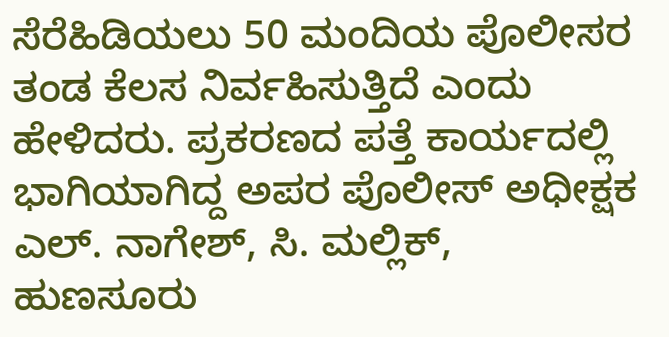ಸೆರೆಹಿಡಿಯಲು 50 ಮಂದಿಯ ಪೊಲೀಸರ ತಂಡ ಕೆಲಸ ನಿರ್ವಹಿಸುತ್ತಿದೆ ಎಂದು ಹೇಳಿದರು. ಪ್ರಕರಣದ ಪತ್ತೆ ಕಾರ್ಯದಲ್ಲಿ ಭಾಗಿಯಾಗಿದ್ದ ಅಪರ ಪೊಲೀಸ್ ಅಧೀಕ್ಷಕ ಎಲ್. ನಾಗೇಶ್, ಸಿ. ಮಲ್ಲಿಕ್, ಹುಣಸೂರು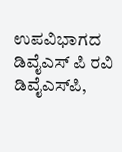ಉಪವಿಭಾಗದ ಡಿವೈಎಸ್ ಪಿ ರವಿ ಡಿವೈಎಸ್‌ಪಿ,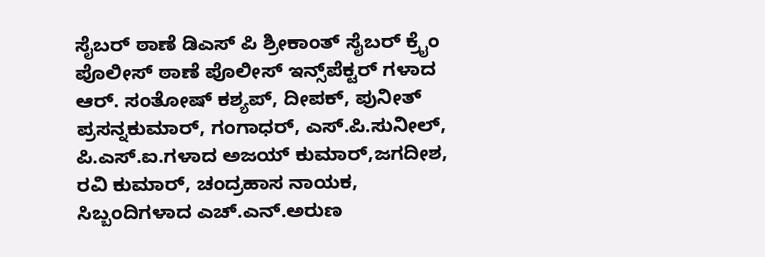ಸೈಬರ್ ಠಾಣೆ ಡಿಎಸ್ ಪಿ ಶ್ರೀಕಾಂತ್ ಸೈಬರ್ ಕ್ರೈಂ ಪೊಲೀಸ್ ಠಾಣೆ ಪೊಲೀಸ್ ಇನ್ಸ್‌ಪೆಕ್ಟರ್ ಗಳಾದ ಆರ್. ಸಂತೋಷ್ ಕಶ್ಯಪ್, ದೀಪಕ್, ಪುನೀತ್ ಪ್ರಸನ್ನಕುಮಾರ್, ಗಂಗಾಧರ್, ಎಸ್.ಪಿ.ಸುನೀಲ್, ಪಿ.ಎಸ್‌.ಐ.ಗಳಾದ ಅಜಯ್ ಕುಮಾರ್,ಜಗದೀಶ, ರವಿ ಕುಮಾರ್, ಚಂದ್ರಹಾಸ ನಾಯಕ, ಸಿಬ್ಬಂದಿಗಳಾದ ಎಚ್.ಎನ್.ಅರುಣ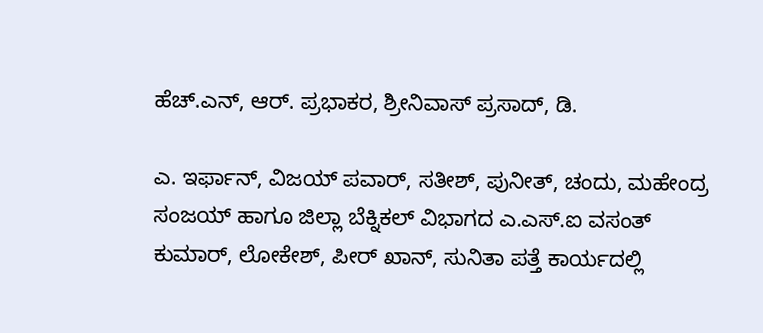ಹೆಚ್.ಎನ್, ಆರ್. ಪ್ರಭಾಕರ, ಶ್ರೀನಿವಾಸ್ ಪ್ರಸಾದ್, ಡಿ.

ಎ. ಇರ್ಫಾನ್, ವಿಜಯ್ ಪವಾರ್, ಸತೀಶ್, ಪುನೀತ್, ಚಂದು, ಮಹೇಂದ್ರ ಸಂಜಯ್ ಹಾಗೂ ಜಿಲ್ಲಾ ಬೆಕ್ನಿಕಲ್ ವಿಭಾಗದ ಎ.ಎಸ್.ಐ ವಸಂತ್ ಕುಮಾರ್, ಲೋಕೇಶ್, ಪೀರ್ ಖಾನ್, ಸುನಿತಾ ಪತ್ತೆ ಕಾರ್ಯದಲ್ಲಿ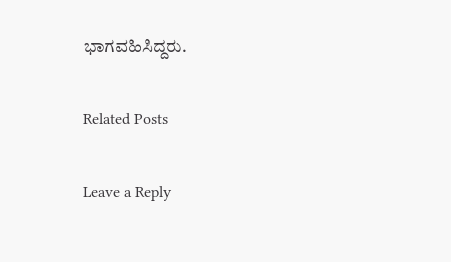ಭಾಗವಹಿಸಿದ್ದರು.

Related Posts

Leave a Reply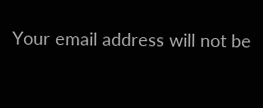Your email address will not be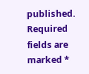published. Required fields are marked *